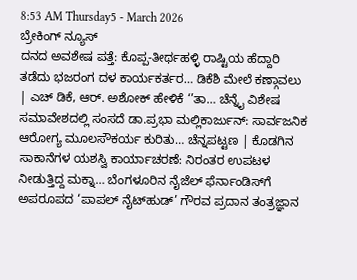8:53 AM Thursday5 - March 2026
ಬ್ರೇಕಿಂಗ್ ನ್ಯೂಸ್
ದನದ ಅವಶೇಷ ಪತ್ತೆ: ಕೊಪ್ಪ-ತೀರ್ಥಹಳ್ಳಿ ರಾಷ್ಟಿಯ ಹೆದ್ದಾರಿ ತಡೆದು ಭಜರಂಗ ದಳ ಕಾರ್ಯಕರ್ತರ… ಡಿಕೆಶಿ ಮೇಲೆ ಕಣ್ಗಾವಲು | ಎಚ್ ಡಿಕೆ, ಆರ್. ಅಶೋಕ್ ಹೇಳಿಕೆ ‘’ತಾ… ಚೆನ್ನೈ ವಿಶೇಷ ಸಮಾವೇಶದಲ್ಲಿ ಸಂಸದೆ ಡಾ.ಪ್ರಭಾ ಮಲ್ಲಿಕಾರ್ಜುನ್: ಸಾರ್ವಜನಿಕ ಆರೋಗ್ಯ ಮೂಲಸೌಕರ್ಯ ಕುರಿತು… ಚೆನ್ನಪಟ್ಟಣ | ಕೊಡಗಿನ ಸಾಕಾನೆಗಳ ಯಶಸ್ವಿ ಕಾರ್ಯಾಚರಣೆ: ನಿರಂತರ ಉಪಟಳ ನೀಡುತ್ತಿದ್ದ ಮಕ್ನಾ… ಬೆಂಗಳೂರಿನ ನೈಜೆಲ್ ಫೆರ್ನಾಂಡಿಸ್‌ಗೆ ಅಪರೂಪದ ‘ಪಾಪಲ್ ನೈಟ್‌ಹುಡ್’ ಗೌರವ ಪ್ರದಾನ ತಂತ್ರಜ್ಞಾನ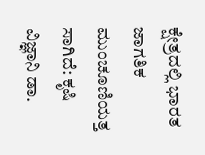ಕ್ಷೇತ್ರದಲ್ಲಿ ಭಾರತ ಜಾಗತಿಕ ಮುಂಚೂಣಿಯತ್ತ ಸಾಗಿದೆ: ಕೃಷಿ ವಿಜ್ಞಾನಿ ಡಾ.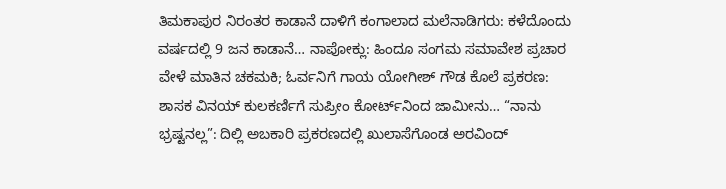ತಿಮಕಾಪುರ ನಿರಂತರ ಕಾಡಾನೆ ದಾಳಿಗೆ ಕಂಗಾಲಾದ ಮಲೆನಾಡಿಗರು: ಕಳೆದೊಂದು ವರ್ಷದಲ್ಲಿ 9 ಜನ ಕಾಡಾನೆ… ನಾಪೋಕ್ಲು: ಹಿಂದೂ ಸಂಗಮ ಸಮಾವೇಶ ಪ್ರಚಾರ ವೇಳೆ ಮಾತಿನ ಚಕಮಕಿ; ಓರ್ವನಿಗೆ ಗಾಯ ಯೋಗೀಶ್ ಗೌಡ ಕೊಲೆ ಪ್ರಕರಣ: ಶಾಸಕ ವಿನಯ್ ಕುಲಕರ್ಣಿಗೆ ಸುಪ್ರೀಂ ಕೋರ್ಟ್‌ನಿಂದ ಜಾಮೀನು… “ನಾನು ಭ್ರಷ್ಟನಲ್ಲ”: ದಿಲ್ಲಿ ಅಬಕಾರಿ ಪ್ರಕರಣದಲ್ಲಿ ಖುಲಾಸೆಗೊಂಡ ಅರವಿಂದ್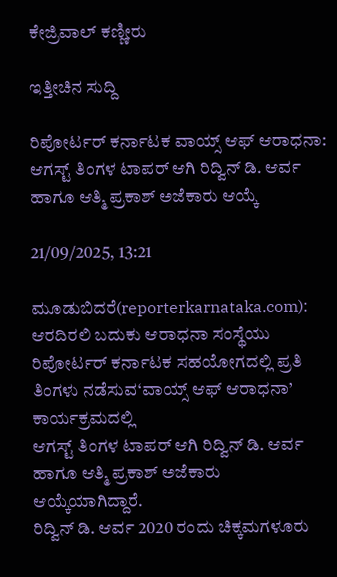ಕೇಜ್ರಿವಾಲ್ ಕಣ್ಣೀರು

ಇತ್ತೀಚಿನ ಸುದ್ದಿ

ರಿಪೋರ್ಟರ್ ಕರ್ನಾಟಕ ವಾಯ್ಸ್ ಆಫ್ ಆರಾಧನಾ: ಆಗಸ್ಟ್ ತಿಂಗಳ ಟಾಪರ್ ಆಗಿ ರಿದ್ವಿನ್ ಡಿ. ಆರ್ವ ಹಾಗೂ ಆತ್ಮಿ ಪ್ರಕಾಶ್ ಅಜೆಕಾರು ಆಯ್ಕೆ

21/09/2025, 13:21

ಮೂಡುಬಿದರೆ(reporterkarnataka.com): ಆರದಿರಲಿ ಬದುಕು ಆರಾಧನಾ ಸಂಸ್ಥೆಯು ರಿಪೋರ್ಟರ್ ಕರ್ನಾಟಕ ಸಹಯೋಗದಲ್ಲಿ ಪ್ರತಿ ತಿಂಗಳು ನಡೆಸುವ‘ವಾಯ್ಸ್ ಆಫ್ ಆರಾಧನಾ’ ಕಾರ್ಯಕ್ರಮದಲ್ಲಿ
ಆಗಸ್ಟ್ ತಿಂಗಳ ಟಾಪರ್ ಆಗಿ ರಿದ್ವಿನ್ ಡಿ. ಆರ್ವ ಹಾಗೂ ಆತ್ಮಿ ಪ್ರಕಾಶ್ ಅಜೆಕಾರು ಆಯ್ಕೆಯಾಗಿದ್ದಾರೆ.
ರಿದ್ವಿನ್ ಡಿ. ಆರ್ವ 2020 ರಂದು ಚಿಕ್ಕಮಗಳೂರು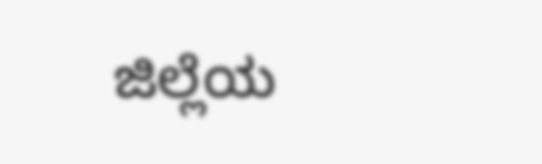ಜಿಲ್ಲೆಯ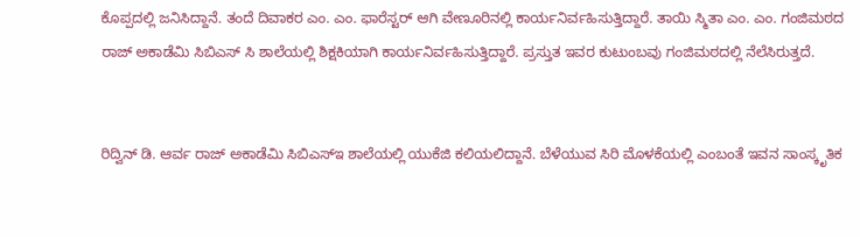ಕೊಪ್ಪದಲ್ಲಿ ಜನಿಸಿದ್ದಾನೆ. ತಂದೆ ದಿವಾಕರ ಎಂ. ಎಂ. ಫಾರೆಸ್ಟರ್ ಆಗಿ ವೇಣೂರಿನಲ್ಲಿ ಕಾರ್ಯನಿರ್ವಹಿಸುತ್ತಿದ್ದಾರೆ. ತಾಯಿ ಸ್ಮಿತಾ ಎಂ. ಎಂ. ಗಂಜಿಮಠದ ರಾಜ್ ಅಕಾಡೆಮಿ ಸಿಬಿಎಸ್ ಸಿ ಶಾಲೆಯಲ್ಲಿ ಶಿಕ್ಷಕಿಯಾಗಿ ಕಾರ್ಯನಿರ್ವಹಿಸುತ್ತಿದ್ದಾರೆ. ಪ್ರಸ್ತುತ ಇವರ ಕುಟುಂಬವು ಗಂಜಿಮಠದಲ್ಲಿ ನೆಲೆಸಿರುತ್ತದೆ.


ರಿದ್ವಿನ್ ಡಿ. ಆರ್ವ ರಾಜ್ ಅಕಾಡೆಮಿ ಸಿಬಿಎಸ್ಇ ಶಾಲೆಯಲ್ಲಿ ಯುಕೆಜಿ ಕಲಿಯಲಿದ್ದಾನೆ. ಬೆಳೆಯುವ ಸಿರಿ ಮೊಳಕೆಯಲ್ಲಿ ಎಂಬಂತೆ ಇವನ ಸಾಂಸ್ಕೃತಿಕ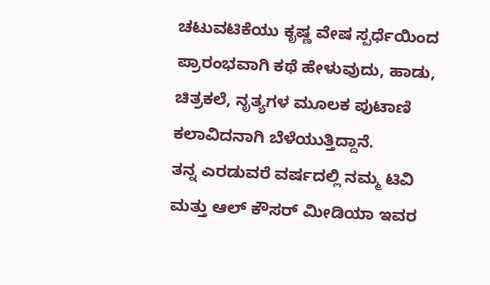ಚಟುವಟಿಕೆಯು ಕೃಷ್ಣ ವೇಷ ಸ್ಪರ್ಧೆಯಿಂದ ಪ್ರಾರಂಭವಾಗಿ ಕಥೆ ಹೇಳುವುದು, ಹಾಡು, ಚಿತ್ರಕಲೆ, ನೃತ್ಯಗಳ ಮೂಲಕ ಪುಟಾಣಿ ಕಲಾವಿದನಾಗಿ ಬೆಳೆಯುತ್ತಿದ್ದಾನೆ.
ತನ್ನ ಎರಡುವರೆ ವರ್ಷದಲ್ಲಿ ನಮ್ಮ ಟಿವಿ ಮತ್ತು ಆಲ್ ಕೌಸರ್ ಮೀಡಿಯಾ ಇವರ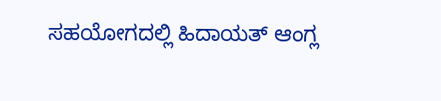ಸಹಯೋಗದಲ್ಲಿ ಹಿದಾಯತ್ ಆಂಗ್ಲ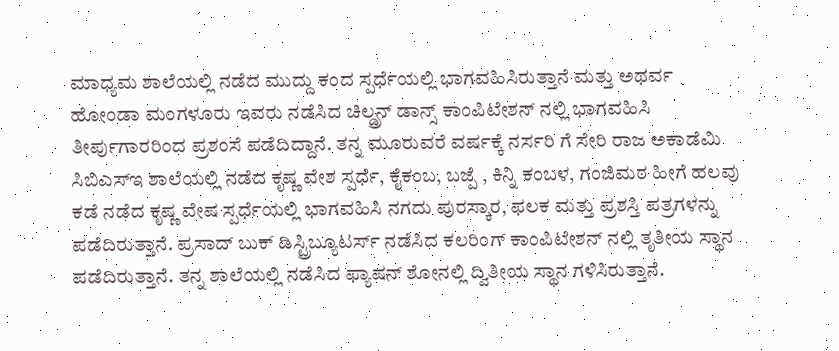ಮಾಧ್ಯಮ ಶಾಲೆಯಲ್ಲಿ ನಡೆದ ಮುದ್ದು ಕಂದ ಸ್ಪರ್ಧೆಯಲ್ಲಿ ಭಾಗವಹಿಸಿರುತ್ತಾನೆ ಮತ್ತು ಅಥರ್ವ ಹೋಂಡಾ ಮಂಗಳೂರು ಇವರು ನಡೆಸಿದ ಚಿಲ್ಡ್ರನ್ ಡಾನ್ಸ್ ಕಾಂಪಿಟೇಶನ್ ನಲ್ಲಿ ಭಾಗವಹಿಸಿ ತೀರ್ಪುಗಾರರಿಂದ ಪ್ರಶಂಸೆ ಪಡೆದಿದ್ದಾನೆ‌. ತನ್ನ ಮೂರುವರೆ ವರ್ಷಕ್ಕೆ ನರ್ಸರಿ ಗೆ ಸೇರಿ ರಾಜ ಅಕಾಡೆಮಿ ಸಿಬಿಎಸ್ಇ ಶಾಲೆಯಲ್ಲಿ ನಡೆದ ಕೃಷ್ಣ ವೇಶ ಸ್ಪರ್ಧೆ, ಕೈಕಂಬ, ಬಜ್ಪೆ , ಕಿನ್ನಿ ಕಂಬಳ, ಗಂಜಿಮಠ ಹೀಗೆ ಹಲವು ಕಡೆ ನಡೆದ ಕೃಷ್ಣ ವೇಷ ಸ್ಪರ್ಧೆಯಲ್ಲಿ ಭಾಗವಹಿಸಿ ನಗದು ಪುರಸ್ಕಾರ, ಫಲಕ ಮತ್ತು ಪ್ರಶಸ್ತಿ ಪತ್ರಗಳನ್ನು ಪಡೆದಿರುತ್ತಾನೆ. ಪ್ರಸಾದ್ ಬುಕ್ ಡಿಸ್ಟ್ರಿಬ್ಯೂಟರ್ಸ್ ನಡೆಸಿದ ಕಲರಿಂಗ್ ಕಾಂಪಿಟೇಶನ್ ನಲ್ಲಿ ತೃತೀಯ ಸ್ಥಾನ ಪಡೆದಿರುತ್ತಾನೆ. ತನ್ನ ಶಾಲೆಯಲ್ಲಿ ನಡೆಸಿದ ಫ್ಯಾಷನ್ ಶೋನಲ್ಲಿ ದ್ವಿತೀಯ ಸ್ಥಾನ ಗಳಿಸಿರುತ್ತಾನೆ.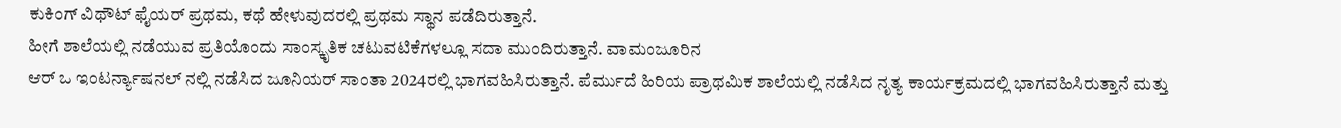ಕುಕಿಂಗ್ ವಿಥೌಟ್ ಫೈಯರ್ ಪ್ರಥಮ, ಕಥೆ ಹೇಳುವುದರಲ್ಲಿ ಪ್ರಥಮ ಸ್ಥಾನ ಪಡೆದಿರುತ್ತಾನೆ.
ಹೀಗೆ ಶಾಲೆಯಲ್ಲಿ ನಡೆಯುವ ಪ್ರತಿಯೊಂದು ಸಾಂಸ್ಕೃತಿಕ ಚಟುವಟಿಕೆಗಳಲ್ಲೂ ಸದಾ ಮುಂದಿರುತ್ತಾನೆ. ವಾಮಂಜೂರಿನ
ಆರ್ ಒ ಇಂಟರ್ನ್ಯಾಷನಲ್ ನಲ್ಲಿ ನಡೆಸಿದ ಜೂನಿಯರ್ ಸಾಂತಾ 2024ರಲ್ಲಿ ಭಾಗವಹಿಸಿರುತ್ತಾನೆ. ಪೆರ್ಮುದೆ ಹಿರಿಯ ಪ್ರಾಥಮಿಕ ಶಾಲೆಯಲ್ಲಿ ನಡೆಸಿದ ನೃತ್ಯ ಕಾರ್ಯಕ್ರಮದಲ್ಲಿ ಭಾಗವಹಿಸಿರುತ್ತಾನೆ ಮತ್ತು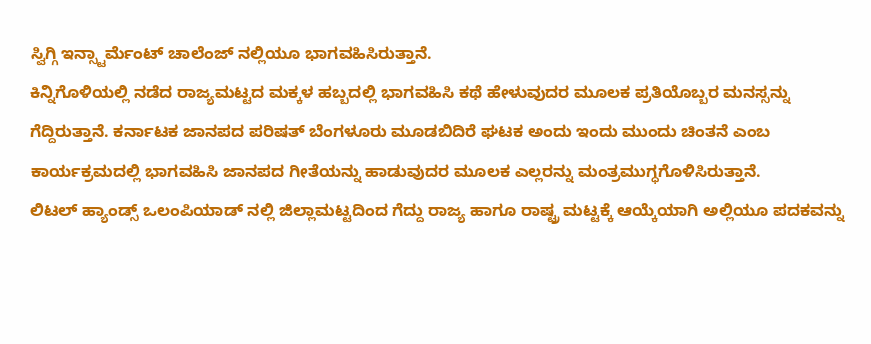ಸ್ವಿಗ್ಗಿ ಇನ್ಸ್ಟಾರ್ಮೆಂಟ್ ಚಾಲೆಂಜ್ ನಲ್ಲಿಯೂ ಭಾಗವಹಿಸಿರುತ್ತಾನೆ.
ಕಿನ್ನಿಗೊಳಿಯಲ್ಲಿ ನಡೆದ ರಾಜ್ಯಮಟ್ಟದ ಮಕ್ಕಳ ಹಬ್ಬದಲ್ಲಿ ಭಾಗವಹಿಸಿ ಕಥೆ ಹೇಳುವುದರ ಮೂಲಕ ಪ್ರತಿಯೊಬ್ಬರ ಮನಸ್ಸನ್ನು ಗೆದ್ದಿರುತ್ತಾನೆ. ಕರ್ನಾಟಕ ಜಾನಪದ ಪರಿಷತ್ ಬೆಂಗಳೂರು ಮೂಡಬಿದಿರೆ ಘಟಕ ಅಂದು ಇಂದು ಮುಂದು ಚಿಂತನೆ ಎಂಬ ಕಾರ್ಯಕ್ರಮದಲ್ಲಿ ಭಾಗವಹಿಸಿ ಜಾನಪದ ಗೀತೆಯನ್ನು ಹಾಡುವುದರ ಮೂಲಕ ಎಲ್ಲರನ್ನು ಮಂತ್ರಮುಗ್ಧಗೊಳಿಸಿರುತ್ತಾನೆ.
ಲಿಟಲ್ ಹ್ಯಾಂಡ್ಸ್ ಒಲಂಪಿಯಾಡ್ ನಲ್ಲಿ ಜಿಲ್ಲಾಮಟ್ಟದಿಂದ ಗೆದ್ದು ರಾಜ್ಯ ಹಾಗೂ ರಾಷ್ಟ್ರ ಮಟ್ಟಕ್ಕೆ ಆಯ್ಕೆಯಾಗಿ ಅಲ್ಲಿಯೂ ಪದಕವನ್ನು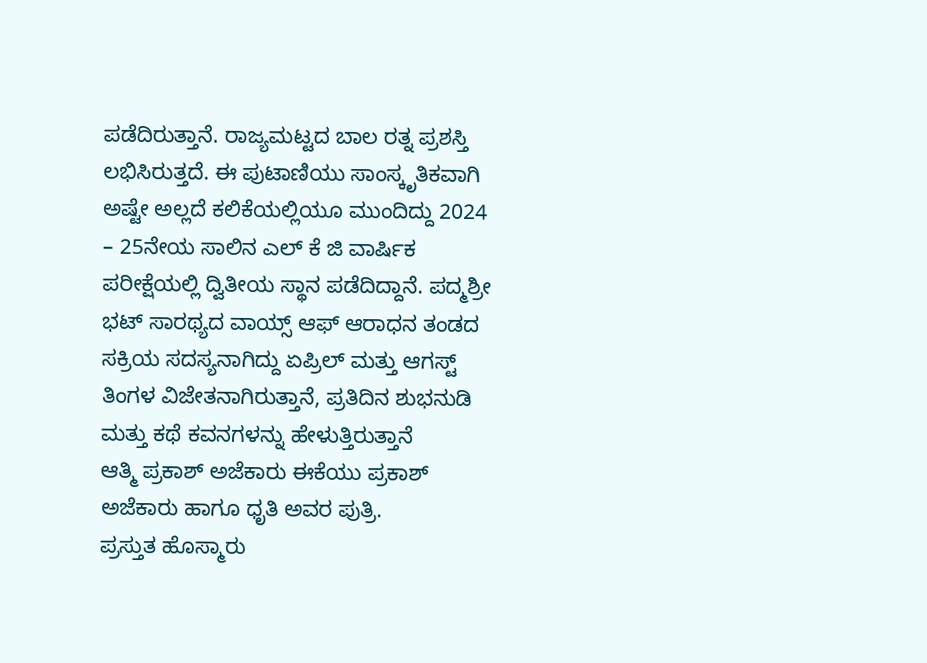ಪಡೆದಿರುತ್ತಾನೆ. ರಾಜ್ಯಮಟ್ಟದ ಬಾಲ ರತ್ನ ಪ್ರಶಸ್ತಿ ಲಭಿಸಿರುತ್ತದೆ. ಈ ಪುಟಾಣಿಯು ಸಾಂಸ್ಕೃತಿಕವಾಗಿ ಅಷ್ಟೇ ಅಲ್ಲದೆ ಕಲಿಕೆಯಲ್ಲಿಯೂ ಮುಂದಿದ್ದು 2024 – 25ನೇಯ ಸಾಲಿನ ಎಲ್ ಕೆ ಜಿ ವಾರ್ಷಿಕ ಪರೀಕ್ಷೆಯಲ್ಲಿ ದ್ವಿತೀಯ ಸ್ಥಾನ ಪಡೆದಿದ್ದಾನೆ. ಪದ್ಮಶ್ರೀ ಭಟ್ ಸಾರಥ್ಯದ ವಾಯ್ಸ್ ಆಫ್ ಆರಾಧನ ತಂಡದ ಸಕ್ರಿಯ ಸದಸ್ಯನಾಗಿದ್ದು ಏಪ್ರಿಲ್ ಮತ್ತು ಆಗಸ್ಟ್ ತಿಂಗಳ ವಿಜೇತನಾಗಿರುತ್ತಾನೆ, ಪ್ರತಿದಿನ ಶುಭನುಡಿ ಮತ್ತು ಕಥೆ ಕವನಗಳನ್ನು ಹೇಳುತ್ತಿರುತ್ತಾನೆ
ಆತ್ಮಿ ಪ್ರಕಾಶ್ ಅಜೆಕಾರು ಈಕೆಯು ಪ್ರಕಾಶ್ ಅಜೆಕಾರು ಹಾಗೂ ಧೃತಿ ಅವರ ಪುತ್ರಿ.
ಪ್ರಸ್ತುತ ಹೊಸ್ಮಾರು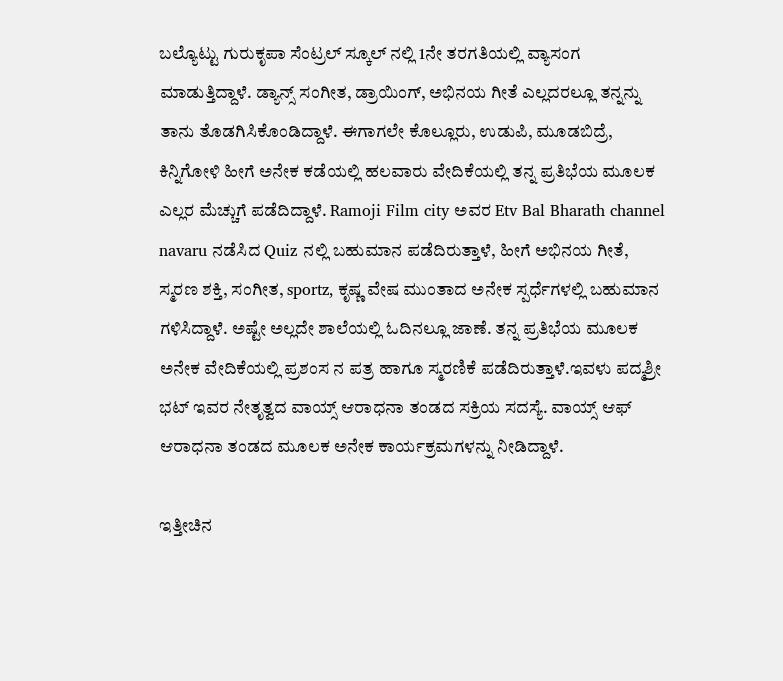ಬಲ್ಯೊಟ್ಟು ಗುರುಕೃಪಾ ಸೆಂಟ್ರಲ್ ಸ್ಕೂಲ್ ನಲ್ಲಿ 1ನೇ ತರಗತಿಯಲ್ಲಿ ವ್ಯಾಸಂಗ ಮಾಡುತ್ತಿದ್ದಾಳೆ. ಡ್ಯಾನ್ಸ್ ಸಂಗೀತ, ಡ್ರಾಯಿಂಗ್, ಅಭಿನಯ ಗೀತೆ ಎಲ್ಲದರಲ್ಲೂ ತನ್ನನ್ನು ತಾನು ತೊಡಗಿಸಿಕೊಂಡಿದ್ದಾಳೆ. ಈಗಾಗಲೇ ಕೊಲ್ಲೂರು, ಉಡುಪಿ, ಮೂಡಬಿದ್ರೆ, ಕಿನ್ನಿಗೋಳಿ ಹೀಗೆ ಅನೇಕ ಕಡೆಯಲ್ಲಿ ಹಲವಾರು ವೇದಿಕೆಯಲ್ಲಿ ತನ್ನ ಪ್ರತಿಭೆಯ ಮೂಲಕ ಎಲ್ಲರ ಮೆಚ್ಚುಗೆ ಪಡೆದಿದ್ದಾಳೆ. Ramoji Film city ಅವರ Etv Bal Bharath channel navaru ನಡೆಸಿದ Quiz ನಲ್ಲಿ ಬಹುಮಾನ ಪಡೆದಿರುತ್ತಾಳೆ, ಹೀಗೆ ಅಭಿನಯ ಗೀತೆ, ಸ್ಮರಣ ಶಕ್ತಿ, ಸಂಗೀತ, sportz, ಕೃಷ್ಣ ವೇಷ ಮುಂತಾದ ಅನೇಕ ಸ್ಪರ್ಧೆಗಳಲ್ಲಿ ಬಹುಮಾನ ಗಳಿಸಿದ್ದಾಳೆ. ಅಷ್ಟೇ ಅಲ್ಲದೇ ಶಾಲೆಯಲ್ಲಿ ಓದಿನಲ್ಲೂ ಜಾಣೆ. ತನ್ನ ಪ್ರತಿಭೆಯ ಮೂಲಕ ಅನೇಕ ವೇದಿಕೆಯಲ್ಲಿ ಪ್ರಶಂಸ ನ ಪತ್ರ ಹಾಗೂ ಸ್ಮರಣಿಕೆ ಪಡೆದಿರುತ್ತಾಳೆ.ಇವಳು ಪದ್ಮಶ್ರೀ ಭಟ್ ಇವರ ನೇತೃತ್ವದ ವಾಯ್ಸ್ ಆರಾಧನಾ ತಂಡದ ಸಕ್ರಿಯ ಸದಸ್ಯೆ. ವಾಯ್ಸ್ ಆಫ್ ಆರಾಧನಾ ತಂಡದ ಮೂಲಕ ಅನೇಕ ಕಾರ್ಯಕ್ರಮಗಳನ್ನು ನೀಡಿದ್ದಾಳೆ.

ಇತ್ತೀಚಿನ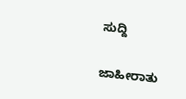ಸುದ್ದಿ

ಜಾಹೀರಾತು